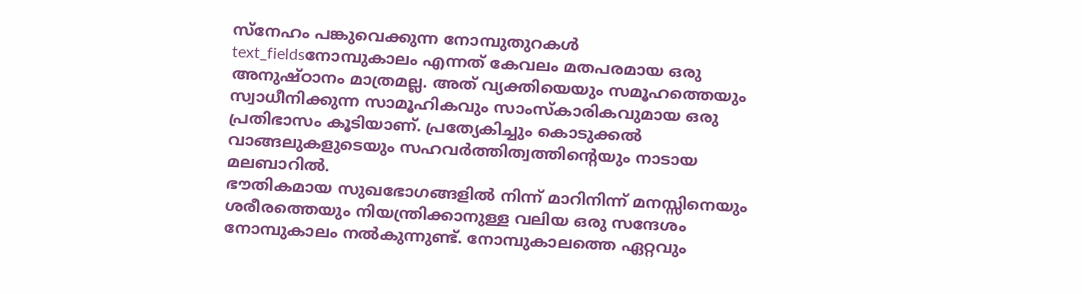സ്നേഹം പങ്കുവെക്കുന്ന നോമ്പുതുറകൾ
text_fieldsനോമ്പുകാലം എന്നത് കേവലം മതപരമായ ഒരു അനുഷ്ഠാനം മാത്രമല്ല. അത് വ്യക്തിയെയും സമൂഹത്തെയും സ്വാധീനിക്കുന്ന സാമൂഹികവും സാംസ്കാരികവുമായ ഒരു പ്രതിഭാസം കൂടിയാണ്. പ്രത്യേകിച്ചും കൊടുക്കൽ വാങ്ങലുകളുടെയും സഹവർത്തിത്വത്തിന്റെയും നാടായ മലബാറിൽ.
ഭൗതികമായ സുഖഭോഗങ്ങളിൽ നിന്ന് മാറിനിന്ന് മനസ്സിനെയും ശരീരത്തെയും നിയന്ത്രിക്കാനുള്ള വലിയ ഒരു സന്ദേശം നോമ്പുകാലം നൽകുന്നുണ്ട്. നോമ്പുകാലത്തെ ഏറ്റവും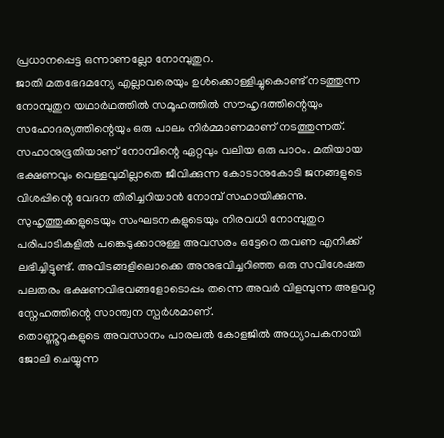പ്രധാനപ്പെട്ട ഒന്നാണല്ലോ നോമ്പുതുറ.
ജാതി മതഭേദമന്യേ എല്ലാവരെയും ഉൾക്കൊള്ളിച്ചുകൊണ്ട് നടത്തുന്ന നോമ്പുതുറ യഥാർഥത്തിൽ സമൂഹത്തിൽ സൗഹൃദത്തിന്റെയും സഹോദര്യത്തിന്റെയും ഒരു പാലം നിർമ്മാണമാണ് നടത്തുന്നത്. സഹാനുഭൂതിയാണ് നോമ്പിന്റെ ഏറ്റവും വലിയ ഒരു പാഠം. മതിയായ ഭക്ഷണവും വെള്ളവുമില്ലാതെ ജീവിക്കുന്ന കോടാനുകോടി ജനങ്ങളുടെ വിശപ്പിന്റെ വേദന തിരിച്ചറിയാൻ നോമ്പ് സഹായിക്കുന്നു.
സുഹൃത്തുക്കളുടെയും സംഘടനകളുടെയും നിരവധി നോമ്പുതുറ പരിപാടികളിൽ പങ്കെടുക്കാനുള്ള അവസരം ഒട്ടേറെ തവണ എനിക്ക് ലഭിച്ചിട്ടുണ്ട്. അവിടങ്ങളിലൊക്കെ അനുഭവിച്ചറിഞ്ഞ ഒരു സവിശേഷത പലതരം ഭക്ഷണവിഭവങ്ങളോടൊപ്പം തന്നെ അവർ വിളമ്പുന്ന അളവറ്റ സ്നേഹത്തിന്റെ സാന്ത്വന സ്പർശമാണ്.
തൊണ്ണൂറുകളുടെ അവസാനം പാരലൽ കോളജിൽ അധ്യാപകനായി ജോലി ചെയ്യുന്ന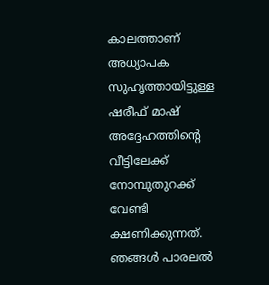കാലത്താണ് അധ്യാപക സുഹൃത്തായിട്ടുള്ള ഷരീഫ് മാഷ് അദ്ദേഹത്തിന്റെ വീട്ടിലേക്ക് നോമ്പുതുറക്ക് വേണ്ടി ക്ഷണിക്കുന്നത്. ഞങ്ങൾ പാരലൽ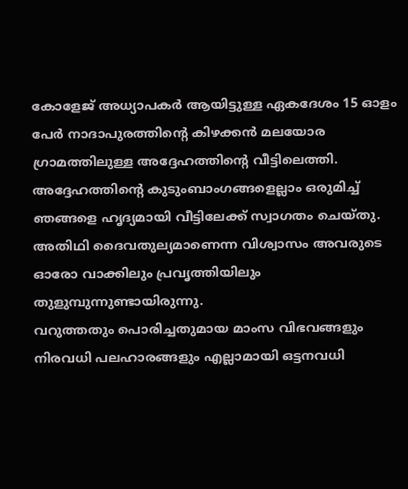കോളേജ് അധ്യാപകർ ആയിട്ടുള്ള ഏകദേശം 15 ഓളം പേർ നാദാപുരത്തിന്റെ കിഴക്കൻ മലയോര ഗ്രാമത്തിലുള്ള അദ്ദേഹത്തിന്റെ വീട്ടിലെത്തി. അദ്ദേഹത്തിന്റെ കുടുംബാംഗങ്ങളെല്ലാം ഒരുമിച്ച് ഞങ്ങളെ ഹൃദ്യമായി വീട്ടിലേക്ക് സ്വാഗതം ചെയ്തു. അതിഥി ദൈവതുല്യമാണെന്ന വിശ്വാസം അവരുടെ ഓരോ വാക്കിലും പ്രവൃത്തിയിലും തുളുമ്പുന്നുണ്ടായിരുന്നു.
വറുത്തതും പൊരിച്ചതുമായ മാംസ വിഭവങ്ങളും നിരവധി പലഹാരങ്ങളും എല്ലാമായി ഒട്ടനവധി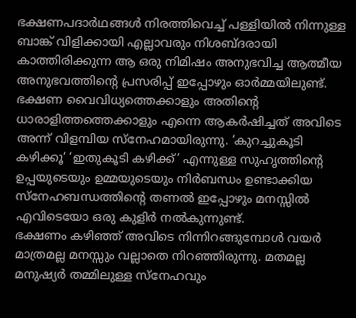ഭക്ഷണപദാർഥങ്ങൾ നിരത്തിവെച്ച് പള്ളിയിൽ നിന്നുള്ള ബാങ്ക് വിളിക്കായി എല്ലാവരും നിശബ്ദരായി കാത്തിരിക്കുന്ന ആ ഒരു നിമിഷം അനുഭവിച്ച ആത്മീയ അനുഭവത്തിന്റെ പ്രസരിപ്പ് ഇപ്പോഴും ഓർമ്മയിലുണ്ട്. ഭക്ഷണ വൈവിധ്യത്തെക്കാളും അതിന്റെ ധാരാളിത്തത്തെക്കാളും എന്നെ ആകർഷിച്ചത് അവിടെ അന്ന് വിളമ്പിയ സ്നേഹമായിരുന്നു. ‘കുറച്ചുകൂടി കഴിക്കൂ‘ ‘ഇതുകൂടി കഴിക്ക്’ എന്നുള്ള സുഹൃത്തിന്റെ ഉപ്പയുടെയും ഉമ്മയുടെയും നിർബന്ധം ഉണ്ടാക്കിയ സ്നേഹബന്ധത്തിന്റെ തണൽ ഇപ്പോഴും മനസ്സിൽ എവിടെയോ ഒരു കുളിർ നൽകുന്നുണ്ട്.
ഭക്ഷണം കഴിഞ്ഞ് അവിടെ നിന്നിറങ്ങുമ്പോൾ വയർ മാത്രമല്ല മനസ്സും വല്ലാതെ നിറഞ്ഞിരുന്നു. മതമല്ല മനുഷ്യർ തമ്മിലുള്ള സ്നേഹവും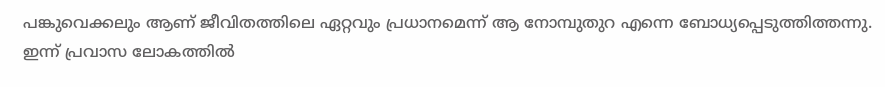പങ്കുവെക്കലും ആണ് ജീവിതത്തിലെ ഏറ്റവും പ്രധാനമെന്ന് ആ നോമ്പുതുറ എന്നെ ബോധ്യപ്പെടുത്തിത്തന്നു.
ഇന്ന് പ്രവാസ ലോകത്തിൽ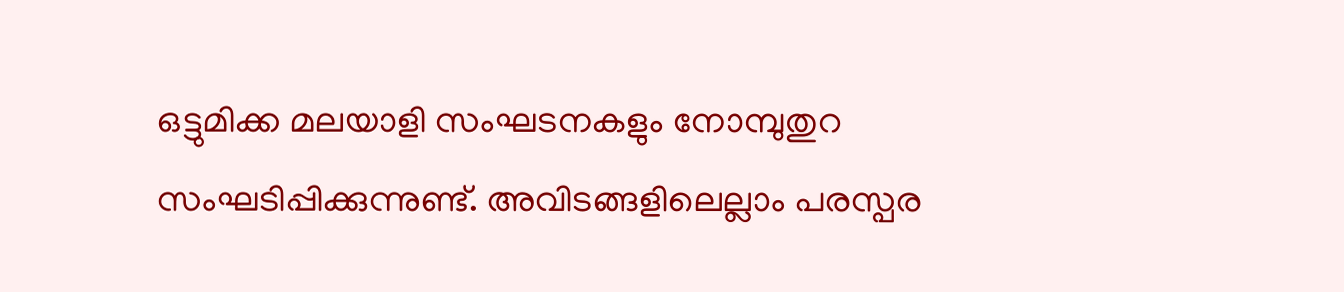ഒട്ടുമിക്ക മലയാളി സംഘടനകളും നോമ്പുതുറ സംഘടിപ്പിക്കുന്നുണ്ട്. അവിടങ്ങളിലെല്ലാം പരസ്പര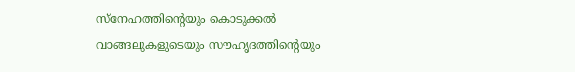സ്നേഹത്തിന്റെയും കൊടുക്കൽ വാങ്ങലുകളുടെയും സൗഹൃദത്തിന്റെയും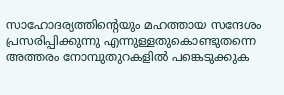സാഹോദര്യത്തിന്റെയും മഹത്തായ സന്ദേശം പ്രസരിപ്പിക്കുന്നു എന്നുള്ളതുകൊണ്ടുതന്നെ അത്തരം നോമ്പുതുറകളിൽ പങ്കെടുക്കുക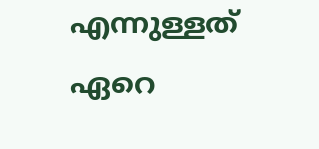എന്നുള്ളത് ഏറെ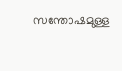സന്തോഷമുള്ള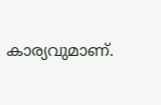കാര്യവുമാണ്.